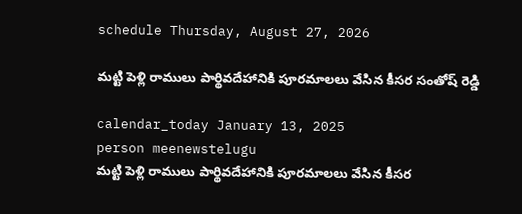schedule Thursday, August 27, 2026

మట్టి పెళ్లి రాములు పార్థివదేహానికి పూరమాలలు వేసిన కీసర సంతోష్ రెడ్డి

calendar_today January 13, 2025
person meenewstelugu
మట్టి పెళ్లి రాములు పార్థివదేహానికి పూరమాలలు వేసిన కీసర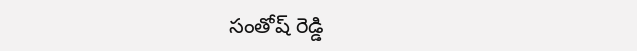సంతోష్ రెడ్డి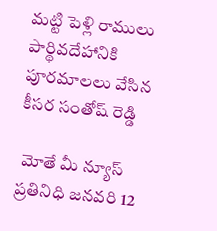మట్టి పెళ్లి రాములు పార్థివదేహానికి పూరమాలలు వేసిన కీసర సంతోష్ రెడ్డి

 మోతే మీ న్యూస్ ప్రతినిధి జనవరి 12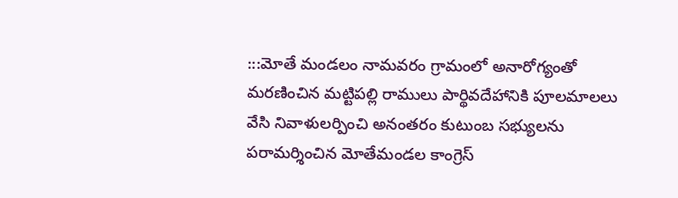:::మోతే మండలం నామవరం గ్రామంలో అనారోగ్యంతో మరణించిన మట్టిపల్లి రాములు పార్థివదేహానికి పూలమాలలు వేసి నివాళులర్పించి అనంతరం కుటుంబ సభ్యులను పరామర్శించిన మోతేమండల కాంగ్రెస్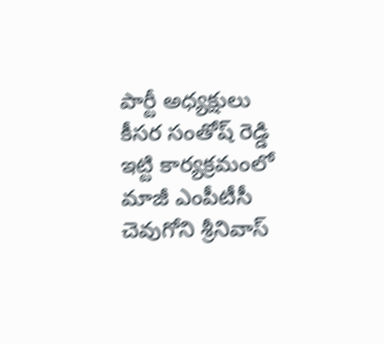పార్టీ అధ్యక్షులు కీసర సంతోష్ రెడ్డి ఇట్టి కార్యక్రమంలో మాజీ ఎంపీటీసీ చెవుగోని శ్రీనివాస్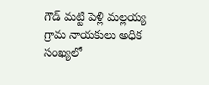గౌడ్ మట్టి పెళ్లి మల్లయ్య గ్రామ నాయకులు అధిక సంఖ్యలో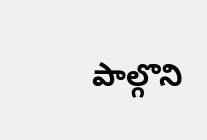పాల్గొని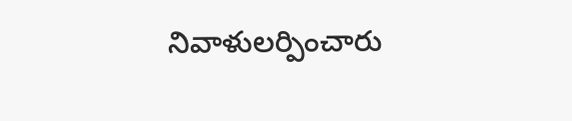నివాళులర్పించారు